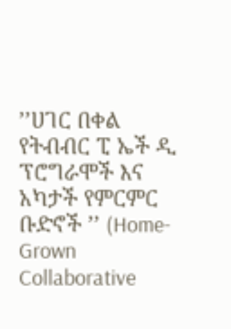’’ሀገር በቀል የትብብር ፒ ኤች ዲ ፕሮግራሞች እና አካታች የምርምር ቡድኖች ’’ (Home- Grown Collaborative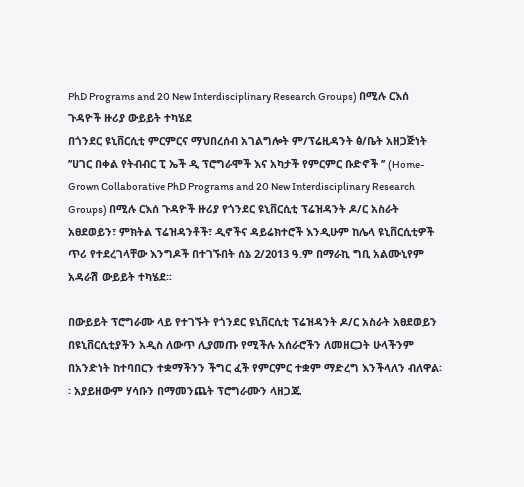PhD Programs and 20 New Interdisciplinary Research Groups) በሚሉ ርእሰ ጉዳዮች ዙሪያ ውይይት ተካሄደ
በጎንደር ዩኒቨርሲቲ ምርምርና ማህበረሰብ አገልግሎት ም/ፕሬዚዳንት ፅ/ቤት አዘጋጅነት ’’ሀገር በቀል የትብብር ፒ ኤች ዲ ፕሮግራሞች እና አካታች የምርምር ቡድኖች ’’ (Home- Grown Collaborative PhD Programs and 20 New Interdisciplinary Research Groups) በሚሉ ርእሰ ጉዳዮች ዙሪያ የጎንደር ዩኒቨርሲቲ ፕሬዝዳንት ዶ/ር አስራት አፀደወይን፣ ምክትል ፕሬዝዳንቶች፣ ዲኖችና ዳይሬክተሮች እንዲሁም ከሌላ ዩኒቨርሲቲዎች ጥሪ የተደረገላቸው እንግዶች በተገኙበት ሰኔ 2/2013 ዓ.ም በማራኪ ግቢ አልሙኒየም አዳራሽ ውይይት ተካሄደ፡፡

በውይይት ፕሮግራሙ ላይ የተገኙት የጎንደር ዩኒቨርሲቲ ፕሬዝዳንት ዶ/ር አስራት አፀደወይን በዩኒቨርሲቲያችን አዲስ ለውጥ ሊያመጡ የሚችሉ አሰራሮችን ለመዘርጋት ሁላችንም በአንድነት ከተባበርን ተቋማችንን ችግር ፈች የምርምር ተቋም ማድረግ እንችላለን ብለዋል፡፡ አያይዘውም ሃሳቡን በማመንጨት ፕሮግራሙን ላዘጋጁ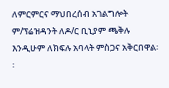ለምርምርና ማህበረሰብ አገልግሎት ም/ፕሬዝዳንት ለዶ/ር ቢኒያም ጫቅሉ እንዲሁም ለክፍሉ አባላት ምስጋና አቅርበዋል፡፡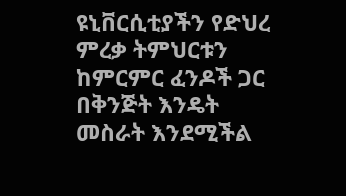ዩኒቨርሲቲያችን የድህረ ምረቃ ትምህርቱን ከምርምር ፈንዶች ጋር በቅንጅት እንዴት መስራት እንደሚችል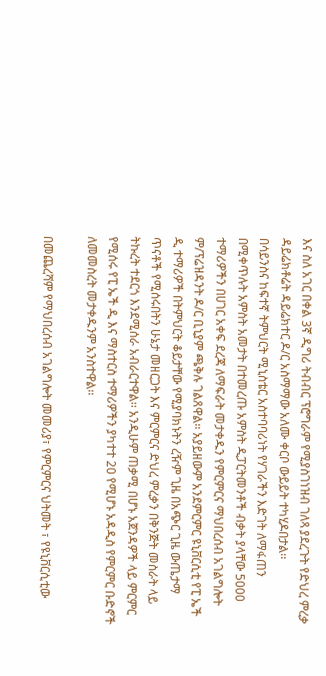እና ስለ አገር በቀል 3ኛ ዲግሪ ትብብር ፕሮግራም የሚያስገነዝብ ገለጻ ያደረጉት የድህረ ምረቃ ዳይሬክቶሬት ዳይሬክተር ዶ/ር አስማማው አለሙ ቀርቦ ውይይት ተካሂዶበታል፡፡
በሳይንስና ከፍተኛ ትምህርት ሚኒስቴር አስተባባሪነት የሃገራችን እድገት ለማፋጠን በሚቀጥሉት አምስት አመታት በተመረጡ አምስት ዲፓርትመንቶች ብቃት ያላቸው 5000 ተማሪዎችን በሀገር አቀፍ ደረጃ ለማፍራት መታቀዱን የምርምርና ማህበረሰብ አገልግሎት ም/ፕሬዝዳንት ዶ/ር ቢኒያም ጫቅሉ ገልጸዋል፡፡ አያይዘውም አንደምርምር ዩኒቨርሲቲ የፒ ኤች ዲ ተማሪዎች በትምህርት ቆይታቸው የሚያባክኑትን ረዥም ጊዜ በአጭር ጊዜ ውጤታማ ጥናቶች የሚሰሩበትን ሁኔታ መዘርጋት እና ምርምርና ድህረ ምረቃን በቅንጅት መስራት ላይ ትኩረት ተደርጎ እንደሚሰራ አብራርተዋል፡፡ አንዲሁም ጠቃሚ በሆኑ አጀንዳዎች ላይ ምርምር የሚሰሩ የፒ ኤች ዲ እና ማስተርስ ተማሪዎችን ያካተተ 20 የሚሆኑ አዳዲስ የምርምር ቡድኖች ለመመስረት መታቀዱንም አንስተዋል፡፡

በመጨረሻም የማህበረሰብ አገልግሎት መመሪያ፣ የምርምርና ህትመት ፣ የዩኒቨርሲቲው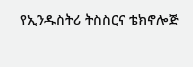የኢንዱስትሪ ትስስርና ቴክኖሎጅ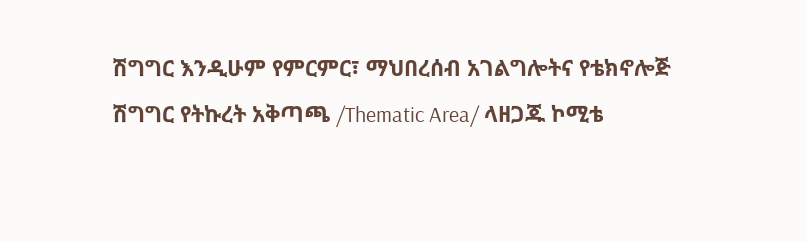ሽግግር እንዲሁም የምርምር፣ ማህበረሰብ አገልግሎትና የቴክኖሎጅ ሽግግር የትኩረት አቅጣጫ /Thematic Area/ ላዘጋጁ ኮሚቴ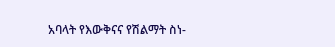አባላት የእውቅናና የሽልማት ስነ-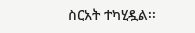ስርአት ተካሂዷል፡፡